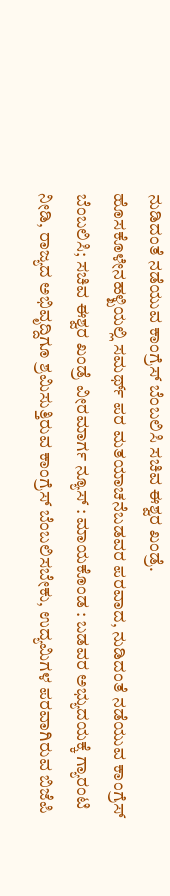ನುಡಿದಂತೆ ನಡೆಯುವ ಕಾಂಗ್ರೆಸ್ ಬೆಂಬಲಿಸಿ ಸಚಿವ ಈಶ್ವರ ಖಂಡ್ರೆ.
ಹೊಸಕೊಳೇನಹಳ್ಖಿಯಲ್ಲಿ ಸಮರ್ಥ್ ಪರ ಮತಯಾಚನೆಬಡವರ ಪರವಾದ, ನುಡಿದಂತೆ ನಡೆಯುವ ಕಾಂಗ್ರೆಸ್ ಬೆಂಬಲಿಸಿ; ಸಚಿವ ಈಶ್ವರ ಖಂಡ್ರೆ ವೀರಮಾರ್ಗ ನ್ಯೂಸ್ : ಮಾಯಕೊಂಡ : ಬಡವರ ಅಭ್ಯುದಯಕ್ಕೆ ಗ್ಯಾರಂಟಿ ನೀಡಿ, ರಾಜ್ಯದ ಅಭಿವೃದ್ದಿಗೂ ಶ್ರಮಿಸುತ್ತಿರುವ ಕಾಂಗ್ರೆಸ್ ಬೆಂಬಲಿಸಬೇಕು, ಉದ್ಯಮಿಗಳ ಪರವಾಗಿರುವ ಬಿಜೆಪಿ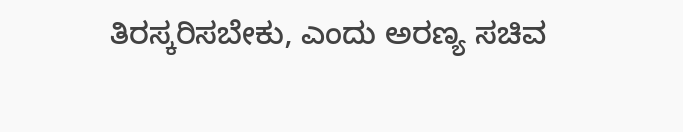ತಿರಸ್ಕರಿಸಬೇಕು, ಎಂದು ಅರಣ್ಯ ಸಚಿವ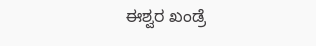ಈಶ್ವರ ಖಂಡ್ರೆ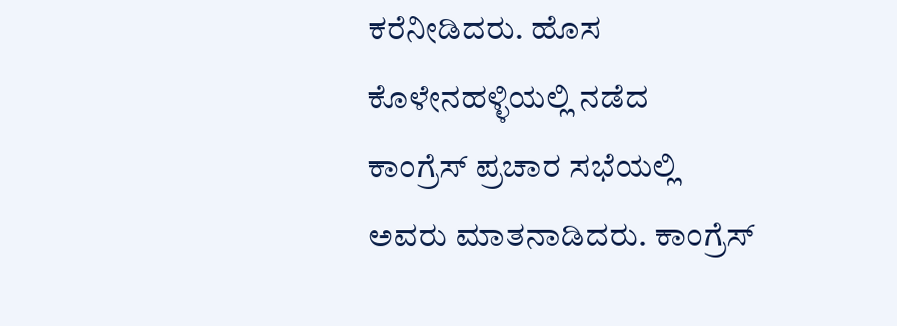ಕರೆನೀಡಿದರು. ಹೊಸ ಕೊಳೇನಹಳ್ಳಿಯಲ್ಲಿ ನಡೆದ ಕಾಂಗ್ರೆಸ್ ಪ್ರಚಾರ ಸಭೆಯಲ್ಲಿ ಅವರು ಮಾತನಾಡಿದರು. ಕಾಂಗ್ರೆಸ್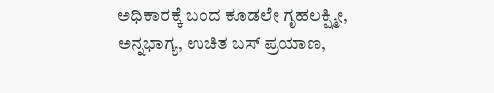ಅಧಿಕಾರಕ್ಕೆ ಬಂದ ಕೂಡಲೇ ಗೃಹಲಕ್ಷ್ಮೀ, ಅನ್ನಭಾಗ್ಯ, ಉಚಿತ ಬಸ್ ಪ್ರಯಾಣ,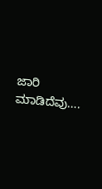ಜಾರಿ ಮಾಡಿದೆವು….